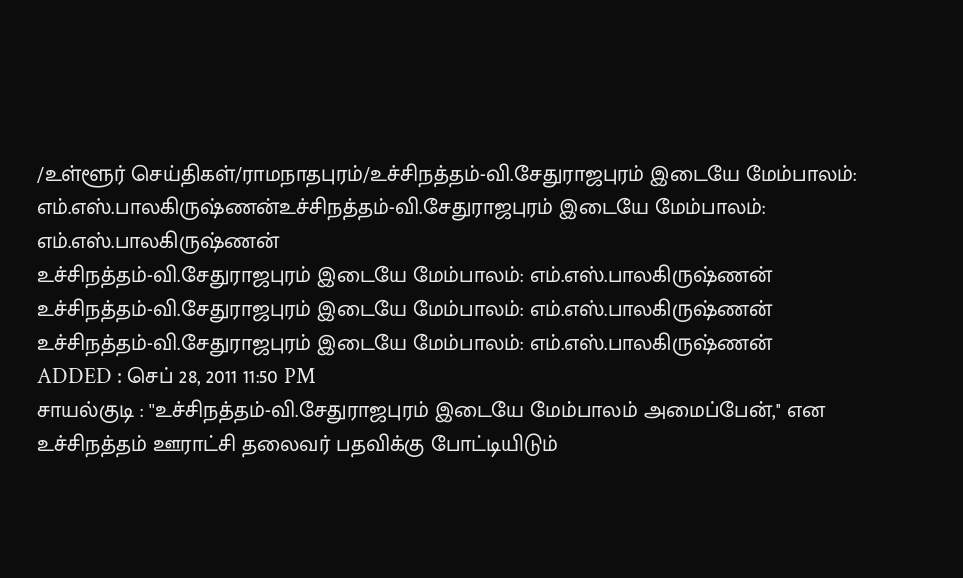/உள்ளூர் செய்திகள்/ராமநாதபுரம்/உச்சிநத்தம்-வி.சேதுராஜபுரம் இடையே மேம்பாலம்: எம்.எஸ்.பாலகிருஷ்ணன்உச்சிநத்தம்-வி.சேதுராஜபுரம் இடையே மேம்பாலம்: எம்.எஸ்.பாலகிருஷ்ணன்
உச்சிநத்தம்-வி.சேதுராஜபுரம் இடையே மேம்பாலம்: எம்.எஸ்.பாலகிருஷ்ணன்
உச்சிநத்தம்-வி.சேதுராஜபுரம் இடையே மேம்பாலம்: எம்.எஸ்.பாலகிருஷ்ணன்
உச்சிநத்தம்-வி.சேதுராஜபுரம் இடையே மேம்பாலம்: எம்.எஸ்.பாலகிருஷ்ணன்
ADDED : செப் 28, 2011 11:50 PM
சாயல்குடி : ''உச்சிநத்தம்-வி.சேதுராஜபுரம் இடையே மேம்பாலம் அமைப்பேன்,'' என உச்சிநத்தம் ஊராட்சி தலைவர் பதவிக்கு போட்டியிடும்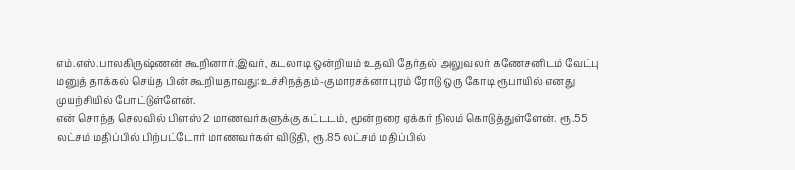எம்.எஸ்.பாலகிருஷ்ணன் கூறினார்.இவர், கடலாடி ஒன்றியம் உதவி தேர்தல் அலுவலர் கணேசனிடம் வேட்பு மனுத் தாக்கல் செய்த பின் கூறியதாவது:உச்சிநத்தம்-குமாரசக்னாபுரம் ரோடு ஒரு கோடி ரூபாயில் எனது முயற்சியில் போட்டுள்ளேன்.
என் சொந்த செலவில் பிளஸ் 2 மாணவர்களுக்கு கட்டடம், மூன்றரை ஏக்கர் நிலம் கொடுத்துள்ளேன். ரூ.55 லட்சம் மதிப்பில் பிற்பட்டோர் மாணவர்கள் விடுதி, ரூ.85 லட்சம் மதிப்பில்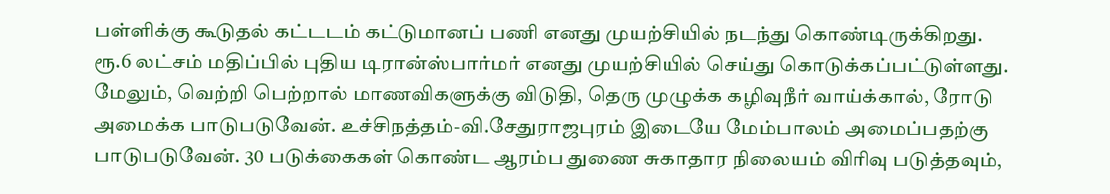பள்ளிக்கு கூடுதல் கட்டடம் கட்டுமானப் பணி எனது முயற்சியில் நடந்து கொண்டிருக்கிறது.
ரூ.6 லட்சம் மதிப்பில் புதிய டிரான்ஸ்பார்மர் எனது முயற்சியில் செய்து கொடுக்கப்பட்டுள்ளது. மேலும், வெற்றி பெற்றால் மாணவிகளுக்கு விடுதி, தெரு முழுக்க கழிவுநீர் வாய்க்கால், ரோடு அமைக்க பாடுபடுவேன். உச்சிநத்தம்-வி.சேதுராஜபுரம் இடையே மேம்பாலம் அமைப்பதற்கு பாடுபடுவேன். 30 படுக்கைகள் கொண்ட ஆரம்ப துணை சுகாதார நிலையம் விரிவு படுத்தவும்,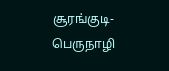சூரங்குடி-பெருநாழி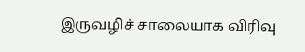இருவழிச் சாலையாக விரிவு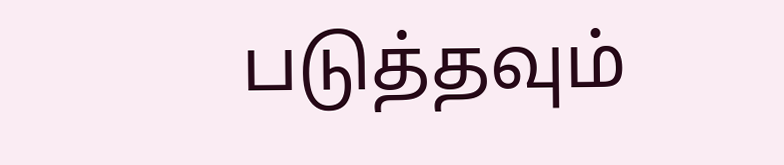படுத்தவும்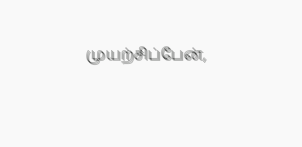முயற்சிப்பேன்,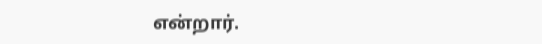என்றார்.